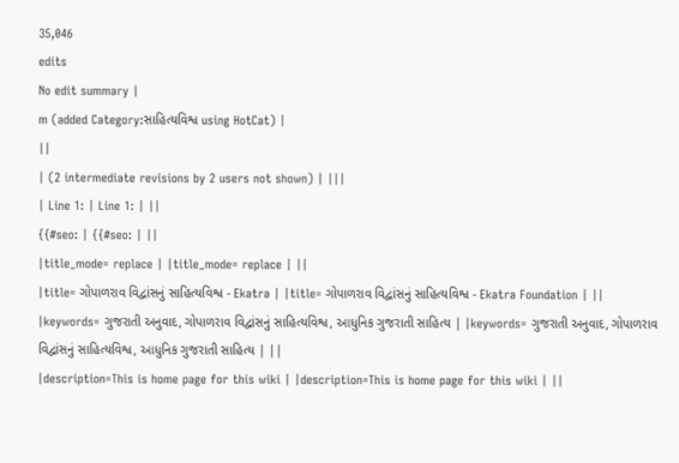35,046
edits
No edit summary |
m (added Category:સાહિત્યવિશ્વ using HotCat) |
||
| (2 intermediate revisions by 2 users not shown) | |||
| Line 1: | Line 1: | ||
{{#seo: | {{#seo: | ||
|title_mode= replace | |title_mode= replace | ||
|title= ગોપાળરાવ વિદ્વાંસનું સાહિત્યવિશ્વ - Ekatra | |title= ગોપાળરાવ વિદ્વાંસનું સાહિત્યવિશ્વ - Ekatra Foundation | ||
|keywords= ગુજરાતી અનુવાદ, ગોપાળરાવ વિદ્વાંસનું સાહિત્યવિશ્વ, આધુનિક ગુજરાતી સાહિત્ય | |keywords= ગુજરાતી અનુવાદ, ગોપાળરાવ વિદ્વાંસનું સાહિત્યવિશ્વ, આધુનિક ગુજરાતી સાહિત્ય | ||
|description=This is home page for this wiki | |description=This is home page for this wiki | ||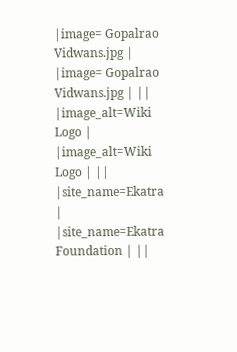|image= Gopalrao Vidwans.jpg | |image= Gopalrao Vidwans.jpg | ||
|image_alt=Wiki Logo | |image_alt=Wiki Logo | ||
|site_name=Ekatra | |site_name=Ekatra Foundation | ||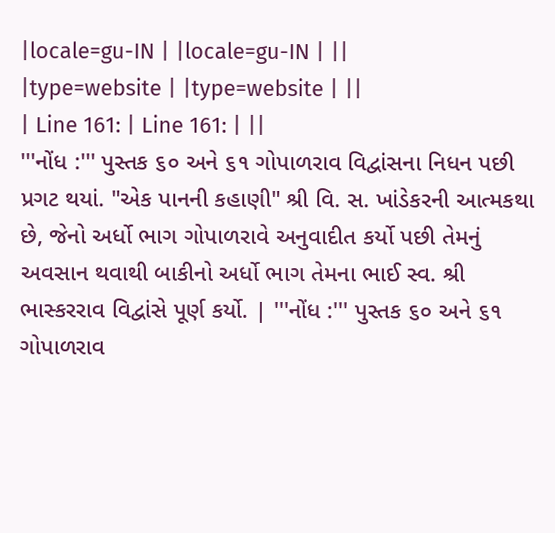|locale=gu-IN | |locale=gu-IN | ||
|type=website | |type=website | ||
| Line 161: | Line 161: | ||
'''નોંધ :''' પુસ્તક ૬૦ અને ૬૧ ગોપાળરાવ વિદ્વાંસના નિધન પછી પ્રગટ થયાં. "એક પાનની કહાણી" શ્રી વિ. સ. ખાંડેકરની આત્મકથા છે, જેનો અર્ધો ભાગ ગોપાળરાવે અનુવાદીત કર્યો પછી તેમનું અવસાન થવાથી બાકીનો અર્ધો ભાગ તેમના ભાઈ સ્વ. શ્રી ભાસ્કરરાવ વિદ્વાંસે પૂર્ણ કર્યો. | '''નોંધ :''' પુસ્તક ૬૦ અને ૬૧ ગોપાળરાવ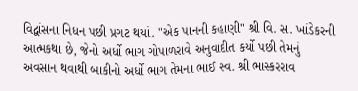વિદ્વાંસના નિધન પછી પ્રગટ થયાં. "એક પાનની કહાણી" શ્રી વિ. સ. ખાંડેકરની આત્મકથા છે, જેનો અર્ધો ભાગ ગોપાળરાવે અનુવાદીત કર્યો પછી તેમનું અવસાન થવાથી બાકીનો અર્ધો ભાગ તેમના ભાઈ સ્વ. શ્રી ભાસ્કરરાવ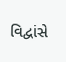વિદ્વાંસે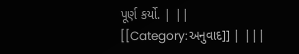પૂર્ણ કર્યો. | ||
[[Category:અનુવાદ]] | |||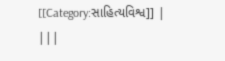[[Category:સાહિત્યવિશ્વ]] | |||